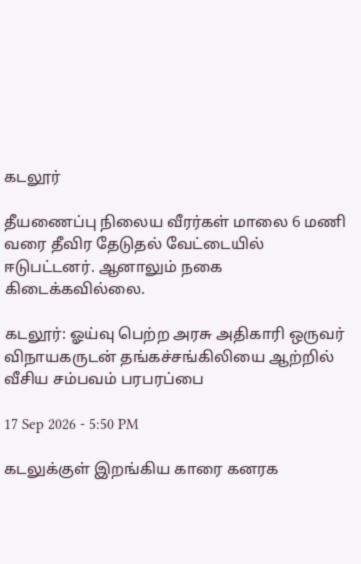கடலூர்

தீயணைப்பு நிலைய வீரர்கள் மாலை 6 மணி வரை தீவிர தேடுதல் வேட்டையில் ஈடுபட்டனர். ஆனாலும் நகை கிடைக்கவில்லை.

கடலூர்: ஓய்வு பெற்ற அரசு அதிகாரி ஒருவர் விநாயகருடன் தங்கச்சங்கிலியை ஆற்றில் வீசிய சம்பவம் பரபரப்பை

17 Sep 2026 - 5:50 PM

கடலுக்குள் இறங்கிய காரை கனரக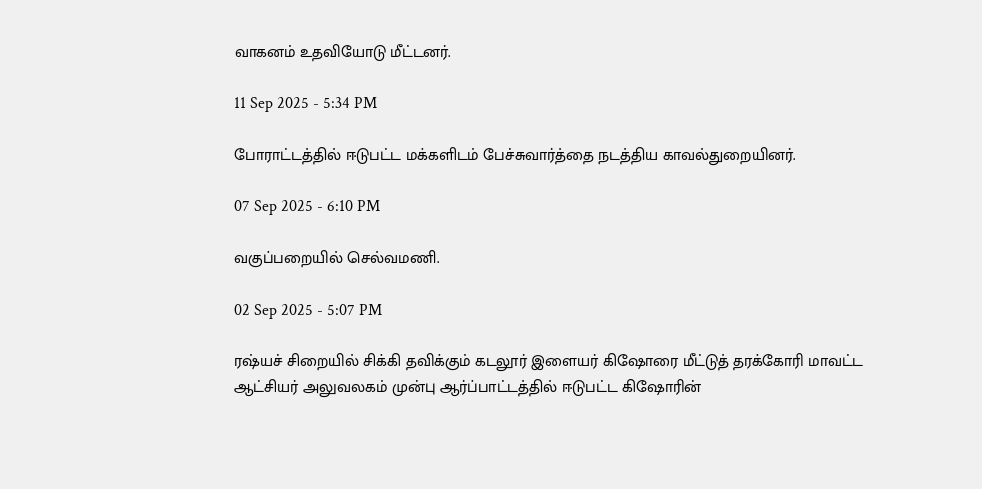வாகனம் உதவியோடு மீட்டனர்.

11 Sep 2025 - 5:34 PM

போராட்டத்தில் ஈடுபட்ட மக்களிடம் பேச்சுவார்த்தை நடத்திய காவல்துறையினர்.

07 Sep 2025 - 6:10 PM

வகுப்பறையில் செல்வமணி.

02 Sep 2025 - 5:07 PM

ரஷ்யச் சிறையில் சிக்கி தவிக்கும் கடலூர் இளையர் கிஷோரை மீட்டுத் தரக்கோரி மாவட்ட ஆட்சியர் அலுவலகம் முன்பு ஆர்ப்பாட்டத்தில் ஈடுபட்ட கிஷோரின்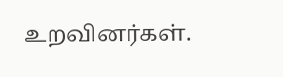உறவினர்கள்.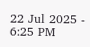22 Jul 2025 - 6:25 PM